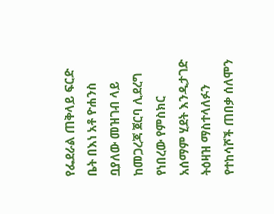የፌደራል ጠቅላይ ፍርድ ቤት በእነ አቶ ዮሐንስ ቧያለው መዝገብ ላይ ከመጋረጃ ጀርባ ሊደረግ የነበረው የምስክር አሰማም ሂደት እንዲታገድ ትዕዛዝ ማስተላለፉን የተከሳሾች ጠበቃ ሰለሞን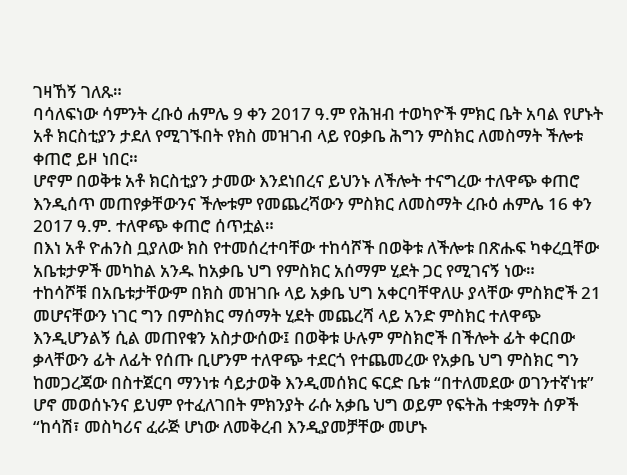ገዛኸኝ ገለጹ።
ባሳለፍነው ሳምንት ረቡዕ ሐምሌ 9 ቀን 2017 ዓ.ም የሕዝብ ተወካዮች ምክር ቤት አባል የሆኑት አቶ ክርስቲያን ታደለ የሚገኙበት የክስ መዝገብ ላይ የዐቃቤ ሕግን ምስክር ለመስማት ችሎቱ ቀጠሮ ይዞ ነበር።
ሆኖም በወቅቱ አቶ ክርስቲያን ታመው እንደነበረና ይህንኑ ለችሎት ተናግረው ተለዋጭ ቀጠሮ እንዲሰጥ መጠየቃቸውንና ችሎቱም የመጨረሻውን ምስክር ለመስማት ረቡዕ ሐምሌ 16 ቀን 2017 ዓ.ም. ተለዋጭ ቀጠሮ ሰጥቷል።
በእነ አቶ ዮሐንስ ቧያለው ክስ የተመሰረተባቸው ተከሳሾች በወቅቱ ለችሎቱ በጽሑፍ ካቀረቧቸው አቤቱታዎች መካከል አንዱ ከአቃቤ ህግ የምስክር አሰማም ሂደት ጋር የሚገናኝ ነው።
ተከሳሾቹ በአቤቱታቸውም በክስ መዝገቡ ላይ አቃቤ ህግ አቀርባቸዋለሁ ያላቸው ምስክሮች 21 መሆናቸውን ነገር ግን በምስክር ማሰማት ሂደት መጨረሻ ላይ አንድ ምስክር ተለዋጭ እንዲሆንልኝ ሲል መጠየቁን አስታውሰው፤ በወቅቱ ሁሉም ምስክሮች በችሎት ፊት ቀርበው ቃላቸውን ፊት ለፊት የሰጡ ቢሆንም ተለዋጭ ተደርጎ የተጨመረው የአቃቤ ህግ ምስክር ግን ከመጋረጃው በስተጀርባ ማንነቱ ሳይታወቅ እንዲመሰክር ፍርድ ቤቱ “በተለመደው ወገንተኛነቱ” ሆኖ መወሰኑንና ይህም የተፈለገበት ምክንያት ራሱ አቃቤ ህግ ወይም የፍትሕ ተቋማት ሰዎች “ከሳሽ፣ መስካሪና ፈራጅ ሆነው ለመቅረብ እንዲያመቻቸው መሆኑ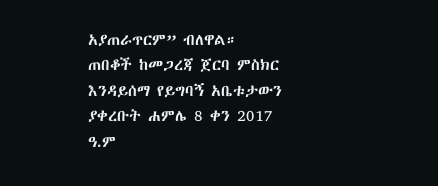አያጠራጥርም” ብለዋል።
ጠበቆች ከመጋረጃ ጀርባ ምስክር እንዳይሰማ የይግባኝ አቤቱታውን ያቀረቡት ሐምሌ 8 ቀን 2017 ዓ.ም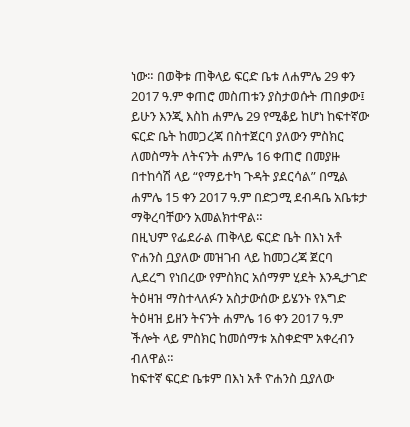ነው። በወቅቱ ጠቅላይ ፍርድ ቤቱ ለሐምሌ 29 ቀን 2017 ዓ.ም ቀጠሮ መስጠቱን ያስታወሱት ጠበቃው፤ ይሁን እንጂ እስከ ሐምሌ 29 የሚቆይ ከሆነ ከፍተኛው ፍርድ ቤት ከመጋረጃ በስተጀርባ ያለውን ምስክር ለመስማት ለትናንት ሐምሌ 16 ቀጠሮ በመያዙ በተከሳሽ ላይ “የማይተካ ጉዳት ያደርሳል” በሚል ሐምሌ 15 ቀን 2017 ዓ.ም በድጋሚ ደብዳቤ አቤቱታ ማቅረባቸውን አመልክተዋል።
በዚህም የፌደራል ጠቅላይ ፍርድ ቤት በእነ አቶ ዮሐንስ ቧያለው መዝገብ ላይ ከመጋረጃ ጀርባ ሊደረግ የነበረው የምስክር አሰማም ሂደት እንዲታገድ ትዕዛዝ ማስተላለፉን አስታውሰው ይሄንኑ የእግድ ትዕዛዝ ይዘን ትናንት ሐምሌ 16 ቀን 2017 ዓ.ም ችሎት ላይ ምስክር ከመሰማቱ አስቀድሞ አቀረብን ብለዋል።
ከፍተኛ ፍርድ ቤቱም በእነ አቶ ዮሐንስ ቧያለው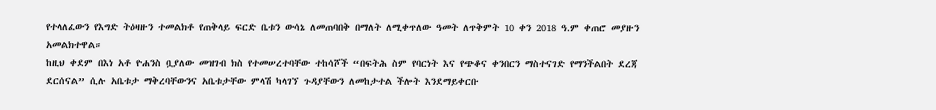የተላለፈውን የእግድ ትዕዛዙን ተመልክቶ የጠቅላይ ፍርድ ቤቱን ውሳኔ ለመጠባበቅ በማለት ለሚቀጥለው ዓመት ለጥቅምት 10 ቀን 2018 ዓ.ም ቀጠሮ መያዙን አመልክተዋል።
ከዚህ ቀደም በእነ አቶ ዮሐንስ ቧያለው መዝገብ ክስ የተመሠረተባቸው ተከሳሾች “በፍትሕ ስም የባርነት እና የጭቆና ቀንበርን ማስተናገድ የማንችልበት ደረጃ ደርሰናል” ሲሉ አቤቱታ ማቅረባቸውንና አቤቱታቸው ምላሽ ካላገኘ ጉዳያቸውን ለመከታተል ችሎት እንደማይቀርቡ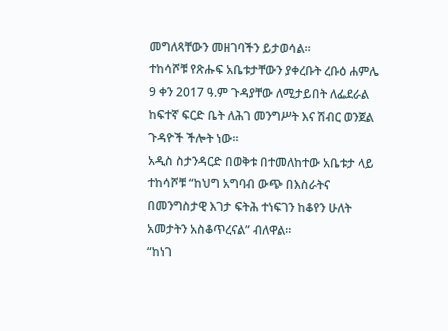መግለጻቸውን መዘገባችን ይታወሳል።
ተከሳሾቹ የጽሑፍ አቤቱታቸውን ያቀረቡት ረቡዕ ሐምሌ 9 ቀን 2017 ዓ.ም ጉዳያቸው ለሚታይበት ለፌደራል ከፍተኛ ፍርድ ቤት ለሕገ መንግሥት እና ሽብር ወንጀል ጉዳዮች ችሎት ነው።
አዲስ ስታንዳርድ በወቅቱ በተመለከተው አቤቱታ ላይ ተከሳሾቹ “ከህግ አግባብ ውጭ በእስራትና በመንግስታዊ እገታ ፍትሕ ተነፍገን ከቆየን ሁለት አመታትን አስቆጥረናል” ብለዋል።
“ከነገ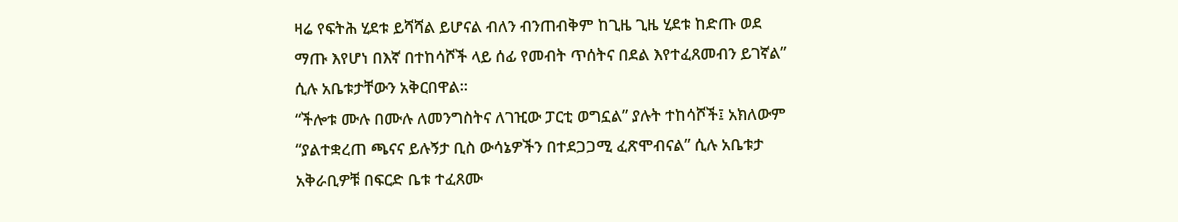ዛሬ የፍትሕ ሂደቱ ይሻሻል ይሆናል ብለን ብንጠብቅም ከጊዜ ጊዜ ሂደቱ ከድጡ ወደ ማጡ እየሆነ በእኛ በተከሳሾች ላይ ሰፊ የመብት ጥሰትና በደል እየተፈጸመብን ይገኛል” ሲሉ አቤቱታቸውን አቅርበዋል።
“ችሎቱ ሙሉ በሙሉ ለመንግስትና ለገዢው ፓርቲ ወግኗል” ያሉት ተከሳሾች፤ አክለውም “ያልተቋረጠ ጫናና ይሉኝታ ቢስ ውሳኔዎችን በተደጋጋሚ ፈጽሞብናል” ሲሉ አቤቱታ አቅራቢዎቹ በፍርድ ቤቱ ተፈጸሙ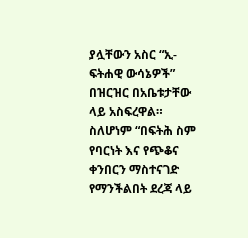ያሏቸውን አስር “ኢ-ፍትሐዊ ውሳኔዎች” በዝርዝር በአቤቱታቸው ላይ አስፍረዋል።
ስለሆነም “በፍትሕ ስም የባርነት እና የጭቆና ቀንበርን ማስተናገድ የማንችልበት ደረጃ ላይ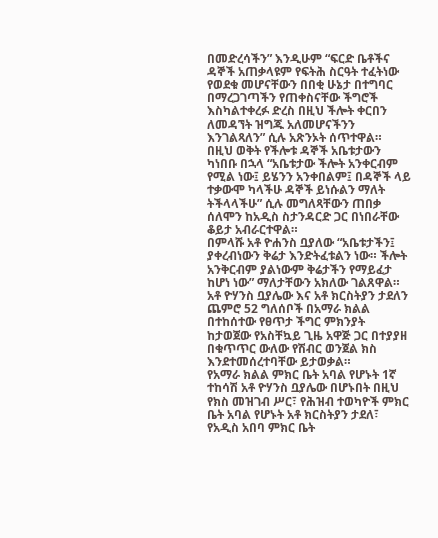በመድረሳችን” እንዲሁም “ፍርድ ቤቶችና ዳኞች አጠቃላዩም የፍትሕ ስርዓት ተፈትነው የወደቁ መሆናቸውን በበቂ ሁኔታ በተግባር በማረጋገጣችን የጠቀስናቸው ችግሮች እስካልተቀረፉ ድረስ በዚህ ችሎት ቀርበን ለመዳኘት ዝግጁ አለመሆናችንን እንገልጻለን” ሲሉ አጽንኦት ሰጥተዋል።
በዚህ ወቅት የችሎቱ ዳኞች አቤቱታውን ካነበቡ በኋላ “አቤቱታው ችሎት አንቀርብም የሚል ነው፤ ይሄንን አንቀበልም፤ በዳኞች ላይ ተቃውሞ ካላችሁ ዳኞች ይነሱልን ማለት ትችላላችሁ” ሲሉ መግለጻቸውን ጠበቃ ሰለሞን ከአዲስ ስታንዳርድ ጋር በነበራቸው ቆይታ አብራርተዋል።
በምላሹ አቶ ዮሐንስ ቧያለው “አቤቱታችን፤ ያቀረብነውን ቅሬታ እንድትፈቱልን ነው። ችሎት አንቅርብም ያልነውም ቅሬታችን የማይፈታ ከሆነ ነው” ማለታቸውን አክለው ገልጸዋል።
አቶ ዮሃንስ ቧያሌው እና አቶ ክርስትያን ታደለን ጨምሮ 52 ግለሰቦች በአማራ ክልል በተከሰተው የፀጥታ ችግር ምክንያት ከታወጀው የአስቸኳይ ጊዜ አዋጅ ጋር በተያያዘ በቁጥጥር ውለው የሽብር ወንጀል ክስ እንደተመሰረተባቸው ይታወቃል።
የአማራ ክልል ምክር ቤት አባል የሆኑት 1ኛ ተከሳሽ አቶ ዮሃንስ ቧያሌው በሆኑበት በዚህ የክስ መዝገብ ሥር፣ የሕዝብ ተወካዮች ምክር ቤት አባል የሆኑት አቶ ክርስትያን ታደለ፣ የአዲስ አበባ ምክር ቤት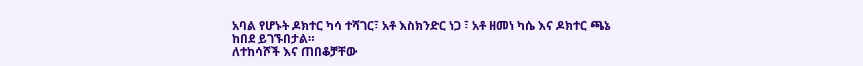አባል የሆኑት ዶክተር ካሳ ተሻገር፣ አቶ እስክንድር ነጋ ፣ አቶ ዘመነ ካሴ እና ዶክተር ጫኔ ከበደ ይገኙበታል።
ለተከሳሾች እና ጠበቆቻቸው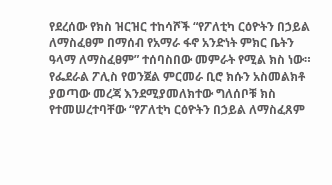የደረሰው የክስ ዝርዝር ተከሳሾች “የፖለቲካ ርዕዮትን በኃይል ለማስፈፀም በማሰብ የአማራ ፋኖ አንድነት ምክር ቤትን ዓላማ ለማስፈፀም” ተሰባስበው መምራት የሚል ክስ ነው።
የፌደራል ፖሊስ የወንጀል ምርመራ ቢሮ ክሱን አስመልክቶ ያወጣው መረጃ እንደሚያመለክተው ግለሰቦቹ ክስ የተመሠረተባቸው “የፖለቲካ ርዕዮትን በኃይል ለማስፈጸም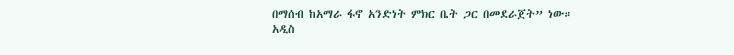በማሰብ ከአማራ ፋኖ አንድነት ምክር ቤት ጋር በመደራጀት” ነው።
አዲስ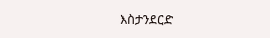እስታንደርድ